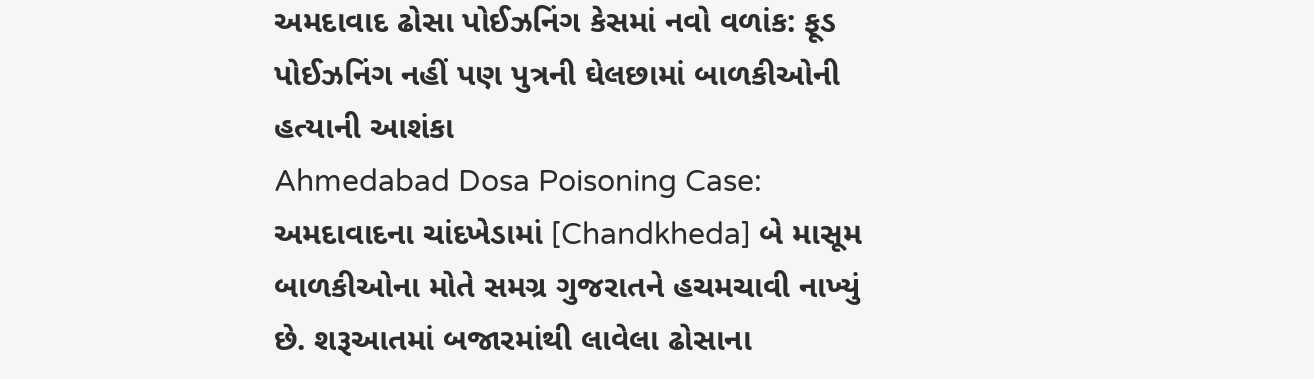અમદાવાદ ઢોસા પોઈઝનિંગ કેસમાં નવો વળાંક: ફૂડ પોઈઝનિંગ નહીં પણ પુત્રની ઘેલછામાં બાળકીઓની હત્યાની આશંકા
Ahmedabad Dosa Poisoning Case: અમદાવાદના ચાંદખેડામાં [Chandkheda] બે માસૂમ બાળકીઓના મોતે સમગ્ર ગુજરાતને હચમચાવી નાખ્યું છે. શરૂઆતમાં બજારમાંથી લાવેલા ઢોસાના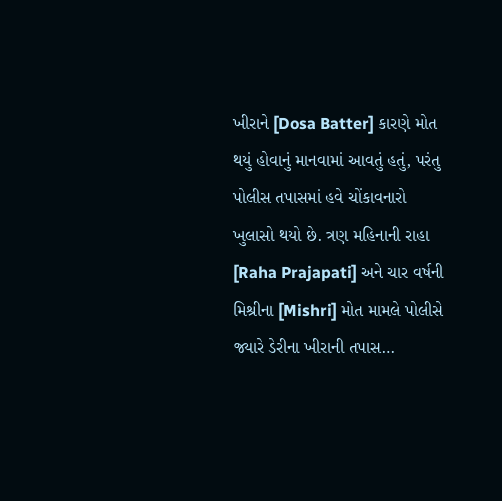ખીરાને [Dosa Batter] કારણે મોત થયું હોવાનું માનવામાં આવતું હતું, પરંતુ પોલીસ તપાસમાં હવે ચોંકાવનારો ખુલાસો થયો છે. ત્રણ મહિનાની રાહા [Raha Prajapati] અને ચાર વર્ષની મિશ્રીના [Mishri] મોત મામલે પોલીસે જ્યારે ડેરીના ખીરાની તપાસ…